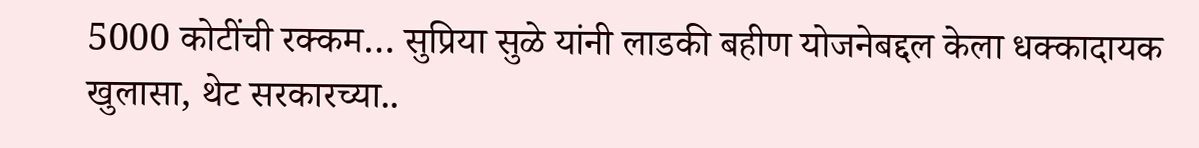5000 कोटींची रक्कम… सुप्रिया सुळे यांनी लाडकी बहीण योजनेबद्दल केला धक्कादायक खुलासा, थेट सरकारच्या..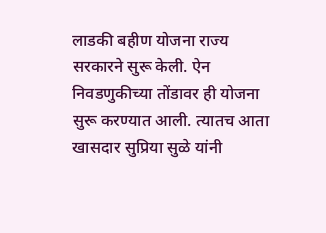लाडकी बहीण योजना राज्य सरकारने सुरू केली. ऐन निवडणुकीच्या तोंडावर ही योजना सुरू करण्यात आली. त्यातच आता खासदार सुप्रिया सुळे यांनी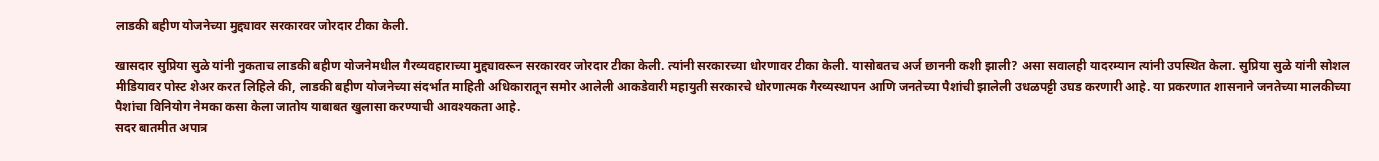लाडकी बहीण योजनेच्या मुद्द्यावर सरकारवर जोरदार टीका केली.

खासदार सुप्रिया सुळे यांनी नुकताच लाडकी बहीण योजनेमधील गैरव्यवहाराच्या मुद्द्यावरून सरकारवर जोरदार टीका केली. त्यांनी सरकारच्या धोरणावर टीका केली. यासोबतच अर्ज छाननी कशी झाली? असा सवालही यादरम्यान त्यांनी उपस्थित केला. सुप्रिया सुळे यांनी सोशल मीडियावर पोस्ट शेअर करत लिहिले की, लाडकी बहीण योजनेच्या संदर्भात माहिती अधिकारातून समोर आलेली आकडेवारी महायुती सरकारचे धोरणात्मक गैरव्यस्थापन आणि जनतेच्या पैशांची झालेली उधळपट्टी उघड करणारी आहे. या प्रकरणात शासनाने जनतेच्या मालकीच्या पैशांचा विनियोग नेमका कसा केला जातोय याबाबत खुलासा करण्याची आवश्यकता आहे.
सदर बातमीत अपात्र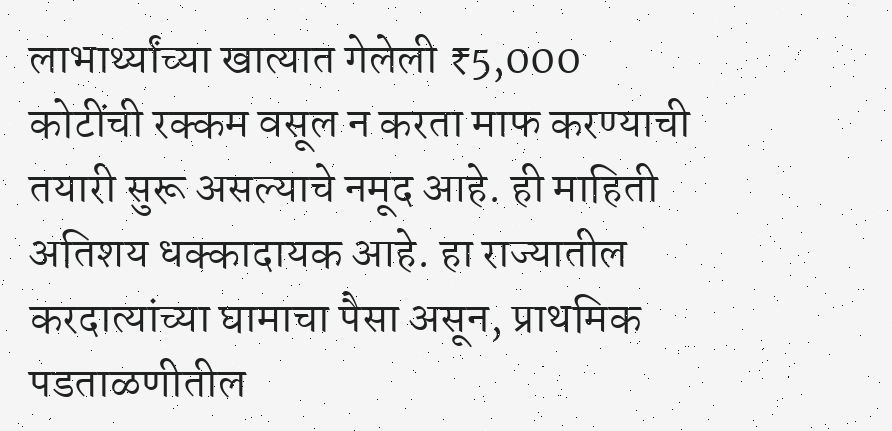लाभार्थ्यांच्या खात्यात गेलेली ₹5,000 कोटींची रक्कम वसूल न करता माफ करण्याची तयारी सुरू असल्याचे नमूद आहे. ही माहिती अतिशय धक्कादायक आहे. हा राज्यातील करदात्यांच्या घामाचा पैसा असून, प्राथमिक पडताळणीतील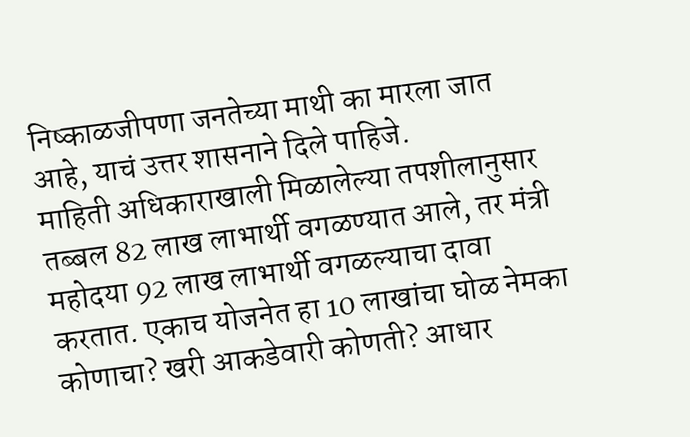निष्काळजीपणा जनतेच्या माथी का मारला जात आहे, याचं उत्तर शासनाने दिले पाहिजे.
माहिती अधिकाराखाली मिळालेल्या तपशीलानुसार तब्बल 82 लाख लाभार्थी वगळण्यात आले, तर मंत्री महोदया 92 लाख लाभार्थी वगळल्याचा दावा करतात. एकाच योजनेत हा 10 लाखांचा घोळ नेमका कोणाचा? खरी आकडेवारी कोणती? आधार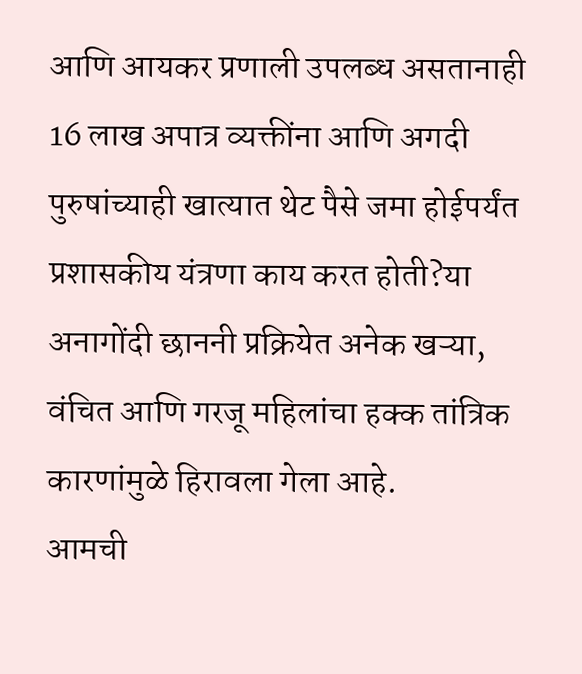आणि आयकर प्रणाली उपलब्ध असतानाही 16 लाख अपात्र व्यक्तींना आणि अगदी पुरुषांच्याही खात्यात थेट पैसे जमा होईपर्यंत प्रशासकीय यंत्रणा काय करत होती?या अनागोंदी छाननी प्रक्रियेत अनेक खऱ्या, वंचित आणि गरजू महिलांचा हक्क तांत्रिक कारणांमुळे हिरावला गेला आहे.
आमची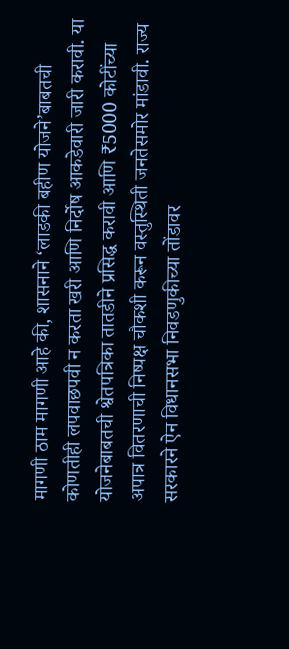मागणी ठाम मागणी आहे की, शासनाने ‘लाडकी बहीण योजने’बाबतची कोणतीही लपवाछपवी न करता खरी आणि निर्दोष आकडेवारी जारी करावी. या योजनेबाबतची श्वेतपत्रिका तातडीने प्रसिद्ध करावी आणि ₹5000 कोटींच्या अपात्र वितरणाची निष्पक्ष चौकशी करून वस्तुस्थिती जनतेसमोर मांडावी. राज्य सरकारने ऐन विधानसभा निवडणुकीच्या तोंडावर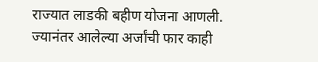राज्यात लाडकी बहीण योजना आणली. ज्यानंतर आलेल्या अर्जांची फार काही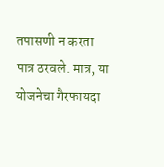तपासणी न करता पात्र ठरवले. मात्र, या योजनेचा गैरफायदा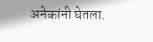अनेकांनी घेतला.